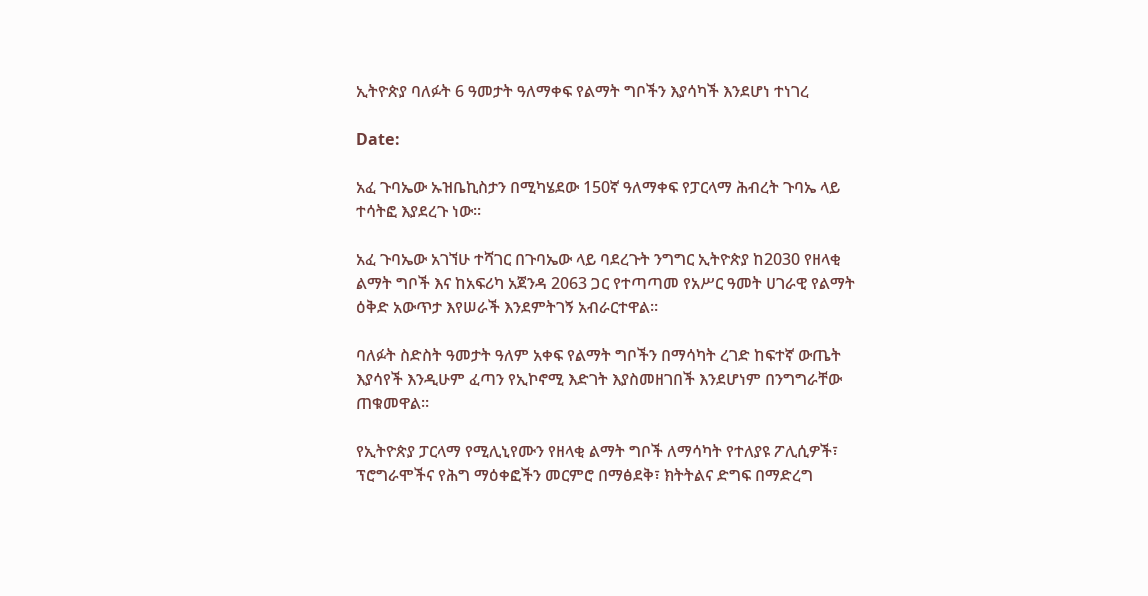ኢትዮጵያ ባለፉት 6 ዓመታት ዓለማቀፍ የልማት ግቦችን እያሳካች እንደሆነ ተነገረ

Date:

አፈ ጉባኤው ኡዝቤኪስታን በሚካሄደው 150ኛ ዓለማቀፍ የፓርላማ ሕብረት ጉባኤ ላይ ተሳትፎ እያደረጉ ነው፡፡

አፈ ጉባኤው አገኘሁ ተሻገር በጉባኤው ላይ ባደረጉት ንግግር ኢትዮጵያ ከ2030 የዘላቂ ልማት ግቦች እና ከአፍሪካ አጀንዳ 2063 ጋር የተጣጣመ የአሥር ዓመት ሀገራዊ የልማት ዕቅድ አውጥታ እየሠራች እንደምትገኝ አብራርተዋል።

ባለፉት ስድስት ዓመታት ዓለም አቀፍ የልማት ግቦችን በማሳካት ረገድ ከፍተኛ ውጤት እያሳየች እንዲሁም ፈጣን የኢኮኖሚ እድገት እያስመዘገበች እንደሆነም በንግግራቸው ጠቁመዋል፡፡

የኢትዮጵያ ፓርላማ የሚሊኒየሙን የዘላቂ ልማት ግቦች ለማሳካት የተለያዩ ፖሊሲዎች፣ ፕሮግራሞችና የሕግ ማዕቀፎችን መርምሮ በማፅደቅ፣ ክትትልና ድግፍ በማድረግ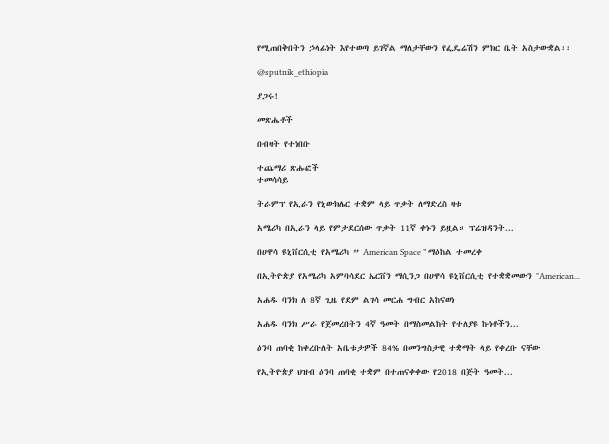የሚጠበቅበትን ኃላፊነት እየተወጣ ይገኛል ማለታቸውን የፌዴሬሽን ምክር ቤት አስታውቋል፡፡

@sputnik_ethiopia

ያጋሩ!

መጽሔቶች

በብዛት የተነበቡ

ተጨማሪ ጽሑፎች
ተመሳሳይ

ትራምፕ የኢራን የኒውክሌር ተቋም ላይ ጥቃት ለማድረስ ዛቱ

አሜሪካ በኢራን ላይ የምታደርሰው ጥቃት 11ኛ ቀኑን ይዟል። ፕሬዝዳንት...

በሀዋሳ ዩኒቨርሲቲ የአሜሪካ ” American Space ” ማዕከል ተመረቀ

በኢትዮጵያ የአሜሪካ አምባሳደር ኤርቨን ማሲንጋ በሀዋሳ ዩኒቨርሲቲ የተቋቋመውን "American...

አሐዱ ባንክ ለ 8ኛ ጊዜ የደም ልገሳ መርሐ ግብር አከናወነ

አሐዱ ባንክ ሥራ የጀመረበትን 4ኛ ዓመት በማስመልከት የተለያዩ ኩነቶችን...

ዕንባ ጠባቂ ከቀረቡለት አቤቱታዎች 84% በመንግስታዊ ተቋማት ላይ የቀረቡ ናቸው

የኢትዮጵያ ህዝብ ዕንባ ጠባቂ ተቋም በተጠናቀቀው የ2018 በጅት ዓመት...